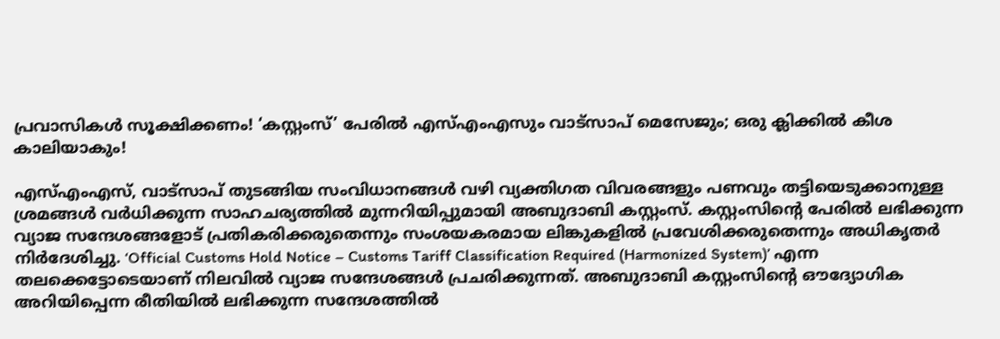പ്രവാസികൾ സൂക്ഷിക്കണം! ‘കസ്റ്റംസ്’ പേരിൽ എസ്എംഎസും വാട്സാപ് മെസേജും; ഒരു ക്ലിക്കിൽ കീശ കാലിയാകും!

എസ്‌എംഎസ്, വാട്സാപ് തുടങ്ങിയ സംവിധാനങ്ങൾ വഴി വ്യക്തിഗത വിവരങ്ങളും പണവും തട്ടിയെടുക്കാനുള്ള ശ്രമങ്ങൾ വർധിക്കുന്ന സാഹചര്യത്തിൽ മുന്നറിയിപ്പുമായി അബുദാബി കസ്റ്റംസ്. കസ്റ്റംസിന്റെ പേരിൽ ലഭിക്കുന്ന വ്യാജ സന്ദേശങ്ങളോട് പ്രതികരിക്കരുതെന്നും സംശയകരമായ ലിങ്കുകളിൽ പ്രവേശിക്കരുതെന്നും അധികൃതർ നിർദേശിച്ചു. ‘Official Customs Hold Notice – Customs Tariff Classification Required (Harmonized System)’ എന്ന തലക്കെട്ടോടെയാണ് നിലവിൽ വ്യാജ സന്ദേശങ്ങൾ പ്രചരിക്കുന്നത്. അബുദാബി കസ്റ്റംസിന്റെ ഔദ്യോഗിക അറിയിപ്പെന്ന രീതിയിൽ ലഭിക്കുന്ന സന്ദേശത്തിൽ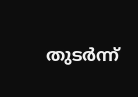തുടർന്ന്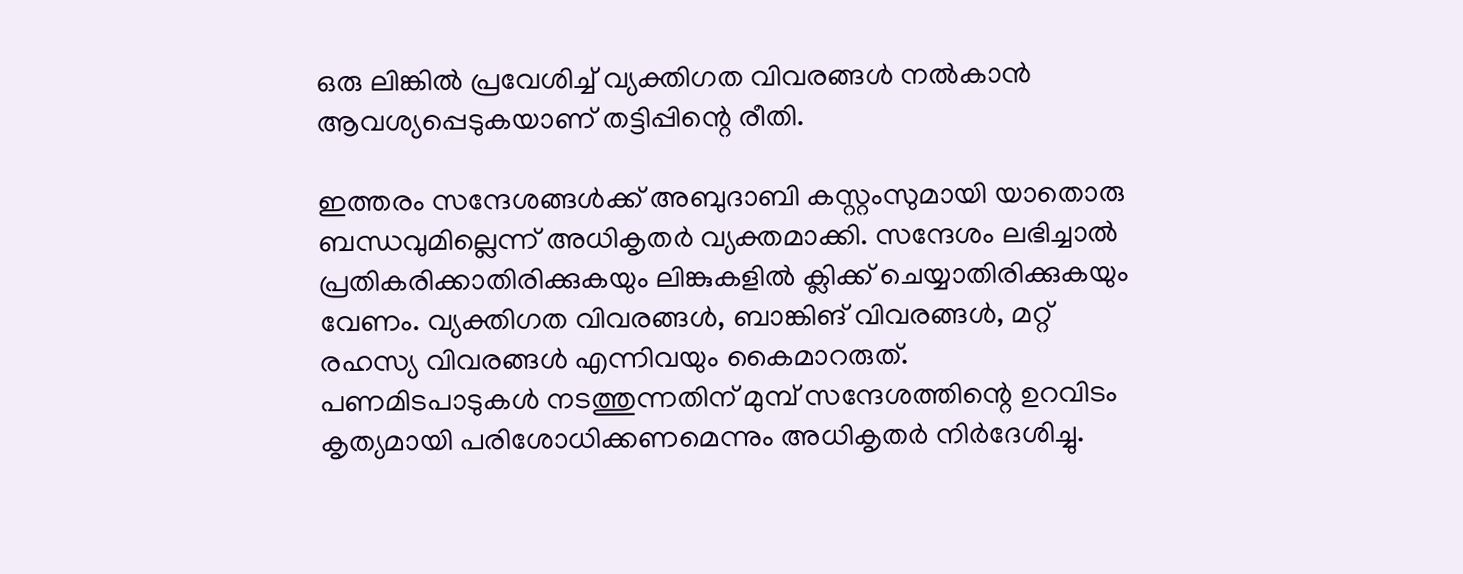ഒരു ലിങ്കിൽ പ്രവേശിച്ച് വ്യക്തിഗത വിവരങ്ങൾ നൽകാൻ ആവശ്യപ്പെടുകയാണ് തട്ടിപ്പിന്റെ രീതി.

ഇത്തരം സന്ദേശങ്ങൾക്ക് അബുദാബി കസ്റ്റംസുമായി യാതൊരു ബന്ധവുമില്ലെന്ന് അധികൃതർ വ്യക്തമാക്കി. സന്ദേശം ലഭിച്ചാൽ പ്രതികരിക്കാതിരിക്കുകയും ലിങ്കുകളിൽ ക്ലിക്ക് ചെയ്യാതിരിക്കുകയും വേണം. വ്യക്തിഗത വിവരങ്ങൾ, ബാങ്കിങ് വിവരങ്ങൾ, മറ്റ് രഹസ്യ വിവരങ്ങൾ എന്നിവയും കൈമാറരുത്.
പണമിടപാടുകൾ നടത്തുന്നതിന് മുമ്പ് സന്ദേശത്തിന്റെ ഉറവിടം കൃത്യമായി പരിശോധിക്കണമെന്നും അധികൃതർ നിർദേശിച്ചു.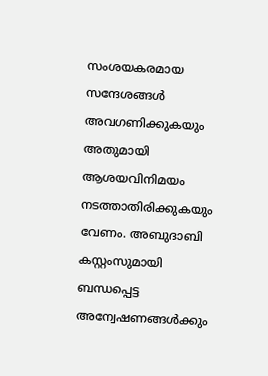സംശയകരമായ സന്ദേശങ്ങൾ അവഗണിക്കുകയും അതുമായി ആശയവിനിമയം നടത്താതിരിക്കുകയും വേണം. അബുദാബി കസ്റ്റംസുമായി ബന്ധപ്പെട്ട അന്വേഷണങ്ങൾക്കും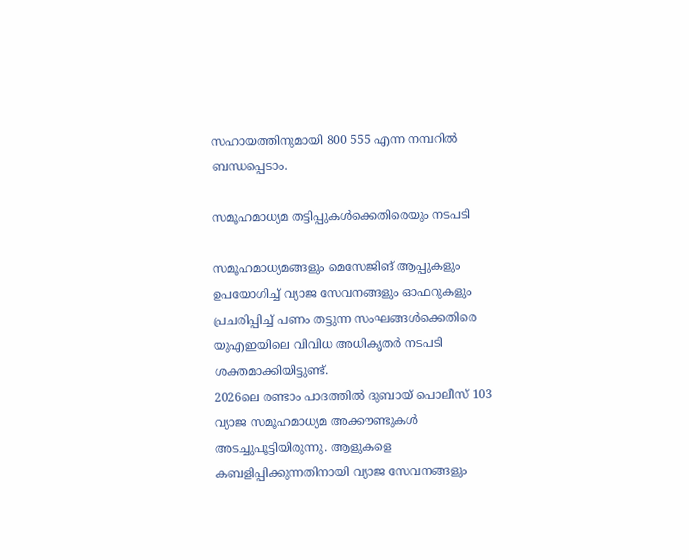സഹായത്തിനുമായി 800 555 എന്ന നമ്പറിൽ ബന്ധപ്പെടാം.

സമൂഹമാധ്യമ തട്ടിപ്പുകൾക്കെതിരെയും നടപടി

സമൂഹമാധ്യമങ്ങളും മെസേജിങ് ആപ്പുകളും ഉപയോഗിച്ച് വ്യാജ സേവനങ്ങളും ഓഫറുകളും പ്രചരിപ്പിച്ച് പണം തട്ടുന്ന സംഘങ്ങൾക്കെതിരെ യുഎഇയിലെ വിവിധ അധികൃതർ നടപടി ശക്തമാക്കിയിട്ടുണ്ട്.
2026ലെ രണ്ടാം പാദത്തിൽ ദുബായ് പൊലീസ് 103 വ്യാജ സമൂഹമാധ്യമ അക്കൗണ്ടുകൾ അടച്ചുപൂട്ടിയിരുന്നു. ആളുകളെ കബളിപ്പിക്കുന്നതിനായി വ്യാജ സേവനങ്ങളും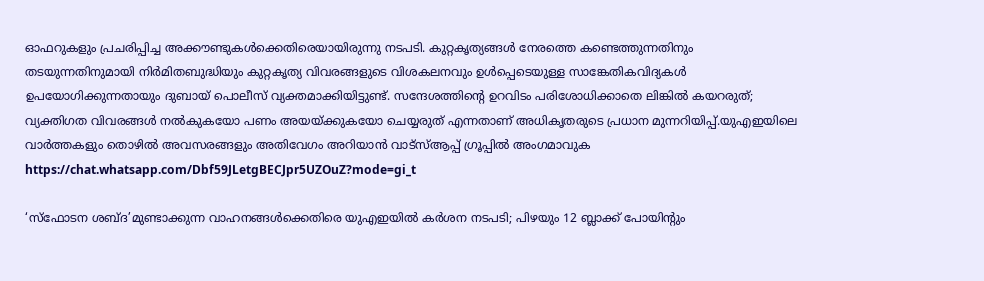ഓഫറുകളും പ്രചരിപ്പിച്ച അക്കൗണ്ടുകൾക്കെതിരെയായിരുന്നു നടപടി. കുറ്റകൃത്യങ്ങൾ നേരത്തെ കണ്ടെത്തുന്നതിനും തടയുന്നതിനുമായി നിർമിതബുദ്ധിയും കുറ്റകൃത്യ വിവരങ്ങളുടെ വിശകലനവും ഉൾപ്പെടെയുള്ള സാങ്കേതികവിദ്യകൾ ഉപയോഗിക്കുന്നതായും ദുബായ് പൊലീസ് വ്യക്തമാക്കിയിട്ടുണ്ട്. സന്ദേശത്തിന്റെ ഉറവിടം പരിശോധിക്കാതെ ലിങ്കിൽ കയറരുത്; വ്യക്തിഗത വിവരങ്ങൾ നൽകുകയോ പണം അയയ്ക്കുകയോ ചെയ്യരുത് എന്നതാണ് അധികൃതരുടെ പ്രധാന മുന്നറിയിപ്പ്.യുഎഇയിലെ വാർത്തകളും തൊഴിൽ അവസരങ്ങളും അതിവേഗം അറിയാൻ വാട്സ്ആപ്പ് ഗ്രൂപ്പിൽ അംഗമാവുക https://chat.whatsapp.com/Dbf59JLetgBECJpr5UZOuZ?mode=gi_t

‘സ്ഫോടന ശബ്ദ’മുണ്ടാക്കുന്ന വാഹനങ്ങൾക്കെതിരെ യുഎഇയിൽ കർശന നടപടി; പിഴയും 12 ബ്ലാക്ക് പോയിന്റും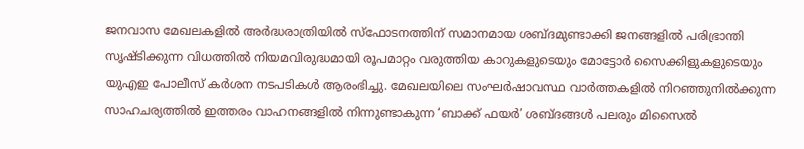ജനവാസ മേഖലകളിൽ അർദ്ധരാത്രിയിൽ സ്ഫോടനത്തിന് സമാനമായ ശബ്ദമുണ്ടാക്കി ജനങ്ങളിൽ പരിഭ്രാന്തി സൃഷ്ടിക്കുന്ന വിധത്തിൽ നിയമവിരുദ്ധമായി രൂപമാറ്റം വരുത്തിയ കാറുകളുടെയും മോട്ടോർ സൈക്കിളുകളുടെയും യുഎഇ പോലീസ് കർശന നടപടികൾ ആരംഭിച്ചു. മേഖലയിലെ സംഘർഷാവസ്ഥ വാർത്തകളിൽ നിറഞ്ഞുനിൽക്കുന്ന സാഹചര്യത്തിൽ ഇത്തരം വാഹനങ്ങളിൽ നിന്നുണ്ടാകുന്ന ‘ബാക്ക് ഫയർ’ ശബ്ദങ്ങൾ പലരും മിസൈൽ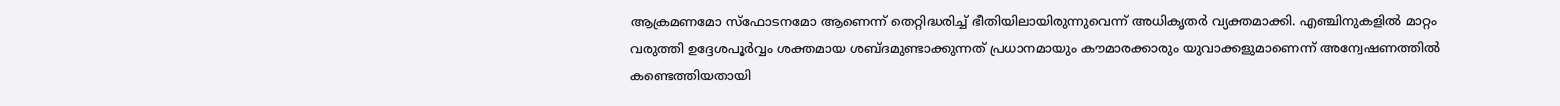ആക്രമണമോ സ്ഫോടനമോ ആണെന്ന് തെറ്റിദ്ധരിച്ച് ഭീതിയിലായിരുന്നുവെന്ന് അധികൃതർ വ്യക്തമാക്കി. എഞ്ചിനുകളിൽ മാറ്റം വരുത്തി ഉദ്ദേശപൂർവ്വം ശക്തമായ ശബ്ദമുണ്ടാക്കുന്നത് പ്രധാനമായും കൗമാരക്കാരും യുവാക്കളുമാണെന്ന് അന്വേഷണത്തിൽ കണ്ടെത്തിയതായി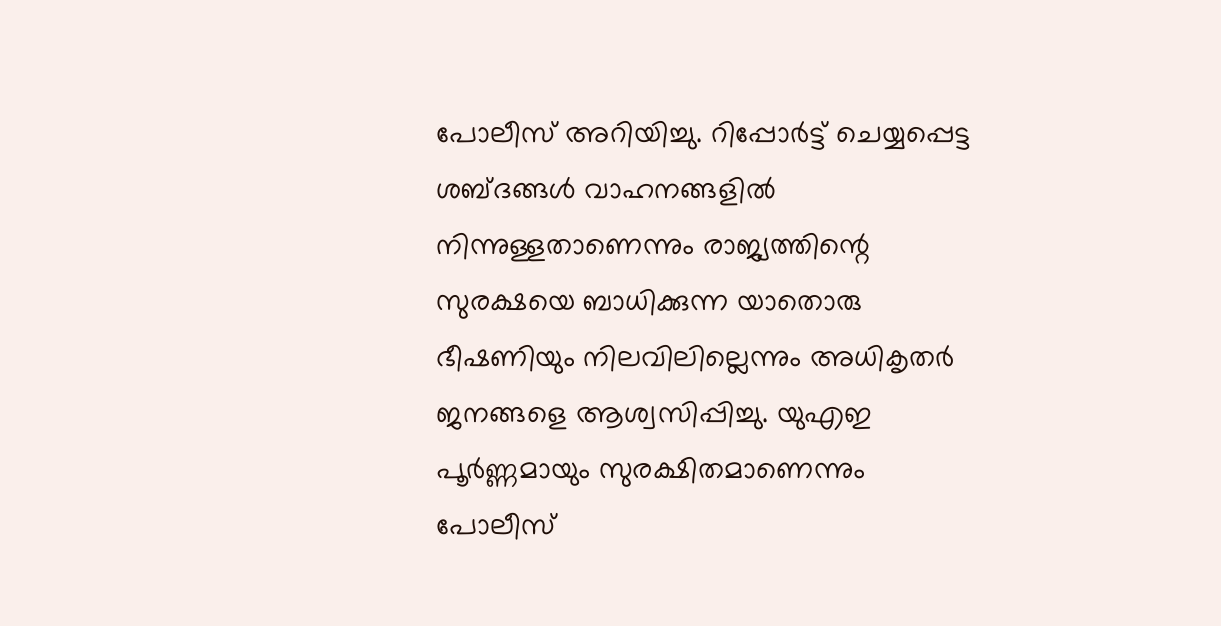പോലീസ് അറിയിച്ചു. റിപ്പോർട്ട് ചെയ്യപ്പെട്ട ശബ്ദങ്ങൾ വാഹനങ്ങളിൽ നിന്നുള്ളതാണെന്നും രാജ്യത്തിന്റെ സുരക്ഷയെ ബാധിക്കുന്ന യാതൊരു ഭീഷണിയും നിലവിലില്ലെന്നും അധികൃതർ ജനങ്ങളെ ആശ്വസിപ്പിച്ചു. യുഎഇ പൂർണ്ണമായും സുരക്ഷിതമാണെന്നും പോലീസ്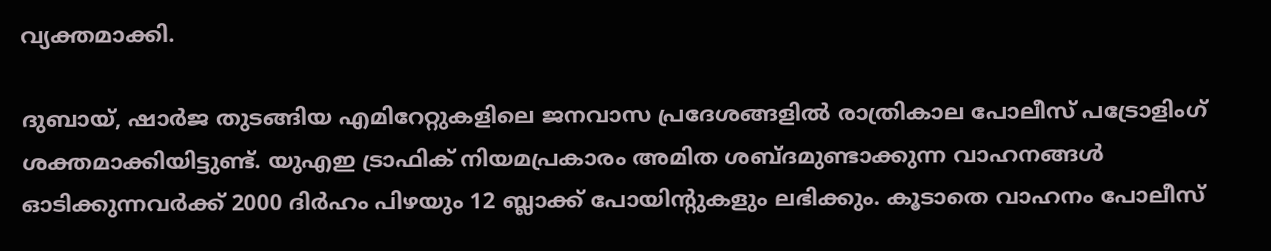വ്യക്തമാക്കി.

ദുബായ്, ഷാർജ തുടങ്ങിയ എമിറേറ്റുകളിലെ ജനവാസ പ്രദേശങ്ങളിൽ രാത്രികാല പോലീസ് പട്രോളിംഗ് ശക്തമാക്കിയിട്ടുണ്ട്. യുഎഇ ട്രാഫിക് നിയമപ്രകാരം അമിത ശബ്ദമുണ്ടാക്കുന്ന വാഹനങ്ങൾ ഓടിക്കുന്നവർക്ക് 2000 ദിർഹം പിഴയും 12 ബ്ലാക്ക് പോയിന്റുകളും ലഭിക്കും. കൂടാതെ വാഹനം പോലീസ്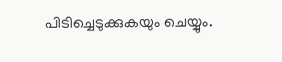പിടിച്ചെടുക്കുകയും ചെയ്യും.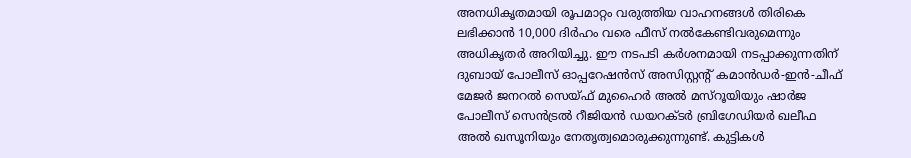അനധികൃതമായി രൂപമാറ്റം വരുത്തിയ വാഹനങ്ങൾ തിരികെ ലഭിക്കാൻ 10,000 ദിർഹം വരെ ഫീസ് നൽകേണ്ടിവരുമെന്നും അധികൃതർ അറിയിച്ചു. ഈ നടപടി കർശനമായി നടപ്പാക്കുന്നതിന് ദുബായ് പോലീസ് ഓപ്പറേഷൻസ് അസിസ്റ്റന്റ് കമാൻഡർ-ഇൻ-ചീഫ് മേജർ ജനറൽ സെയ്ഫ് മുഹൈർ അൽ മസ്‌റൂയിയും ഷാർജ പോലീസ് സെൻട്രൽ റീജിയൻ ഡയറക്ടർ ബ്രിഗേഡിയർ ഖലീഫ അൽ ഖസൂനിയും നേതൃത്വമൊരുക്കുന്നുണ്ട്. കുട്ടികൾ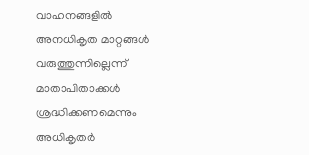വാഹനങ്ങളിൽ അനധികൃത മാറ്റങ്ങൾ വരുത്തുന്നില്ലെന്ന് മാതാപിതാക്കൾ ശ്രദ്ധിക്കണമെന്നും അധികൃതർ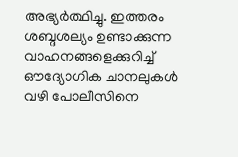അഭ്യർത്ഥിച്ചു. ഇത്തരം ശബ്ദശല്യം ഉണ്ടാക്കുന്ന വാഹനങ്ങളെക്കുറിച്ച് ഔദ്യോഗിക ചാനലുകൾ വഴി പോലീസിനെ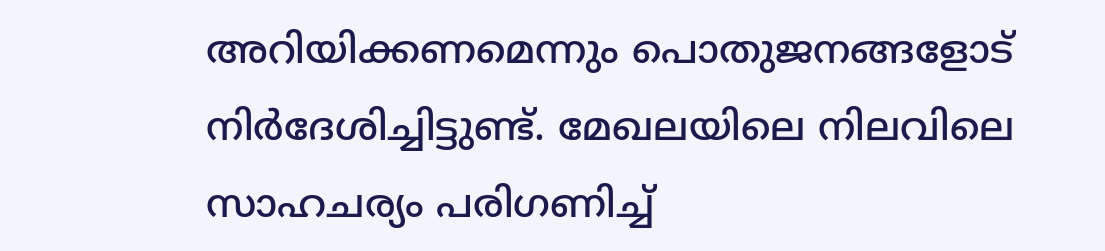അറിയിക്കണമെന്നും പൊതുജനങ്ങളോട് നിർദേശിച്ചിട്ടുണ്ട്. മേഖലയിലെ നിലവിലെ സാഹചര്യം പരിഗണിച്ച്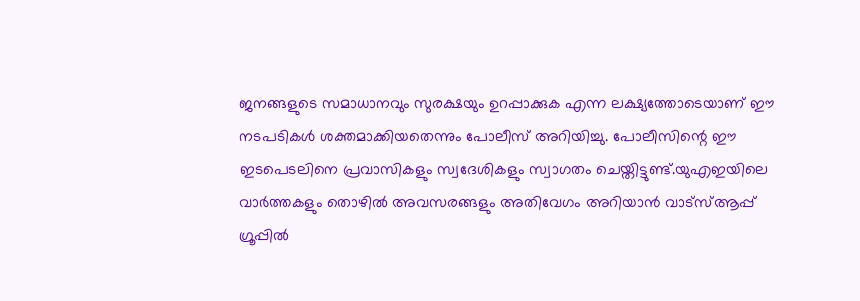ജനങ്ങളുടെ സമാധാനവും സുരക്ഷയും ഉറപ്പാക്കുക എന്ന ലക്ഷ്യത്തോടെയാണ് ഈ നടപടികൾ ശക്തമാക്കിയതെന്നും പോലീസ് അറിയിച്ചു. പോലീസിന്റെ ഈ ഇടപെടലിനെ പ്രവാസികളും സ്വദേശികളും സ്വാഗതം ചെയ്തിട്ടുണ്ട്.യുഎഇയിലെ വാർത്തകളും തൊഴിൽ അവസരങ്ങളും അതിവേഗം അറിയാൻ വാട്സ്ആപ്പ് ഗ്രൂപ്പിൽ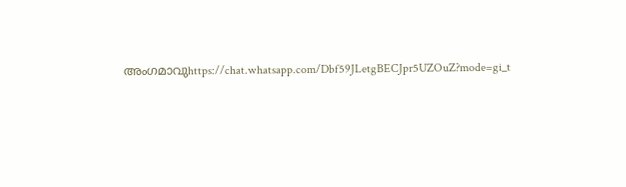അംഗമാവുhttps://chat.whatsapp.com/Dbf59JLetgBECJpr5UZOuZ?mode=gi_t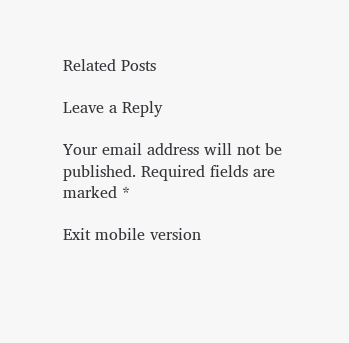Related Posts

Leave a Reply

Your email address will not be published. Required fields are marked *

Exit mobile version